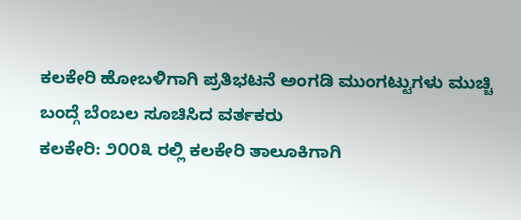ಕಲಕೇರಿ ಹೋಬಳಿಗಾಗಿ ಪ್ರತಿಭಟನೆ ಅಂಗಡಿ ಮುಂಗಟ್ಟುಗಳು ಮುಚ್ಚಿ ಬಂದ್ಗೆ ಬೆಂಬಲ ಸೂಚಿಸಿದ ವರ್ತಕರು
ಕಲಕೇರಿ: ೨೦೦೩ ರಲ್ಲಿ ಕಲಕೇರಿ ತಾಲೂಕಿಗಾಗಿ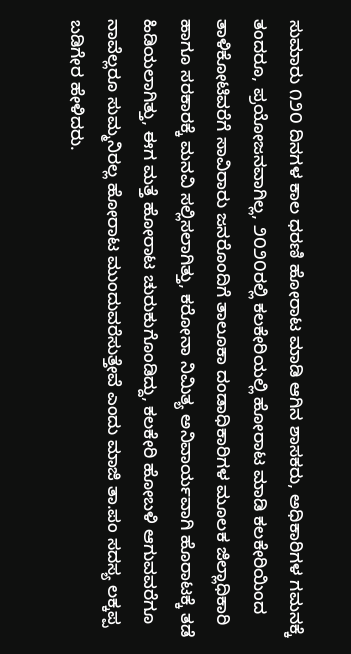ಸುಮಾರು ೧೨೦ ದಿನಗಳ ಕಾಲ ಧರಣಿ ಹೋರಾಟ ಮಾಡಿ ಆಗಿನ ಶಾಸಕರು, ಅಧಿಕಾರಿಗಳ ಗಮನಕ್ಕೆ ತಂದರೂ, ಪ್ರಯೋಜನವಾಗಿಲ್ಲ, ೨೦೨೦ರಲ್ಲಿ ಕಲಕೇರಿಯಲ್ಲಿ ಹೋರಾಟ ಮಾಡಿ ಕಲಕೇರಿಯಿಂದ ತಾಳಿಕೋಟಿವರೆಗೆ ಸಾವಿರಾರು ಜನರೊಂದಿಗೆ ತಾಲೂಕಾ ದಂಡಾಧಿಕಾರಿಗಳ ಮೂಲಕ ಜಿಲ್ಲಾಧಿಕಾರಿ ಹಾಗೂ ಸರಕಾರಕ್ಕೆ ಮನವಿ ಸಲ್ಲಿಸಲಾಗಿತ್ತು, ಕರೋನಾ ನಿಮಿತ್ಯ ಅನಿವಾರ್ಯವಾಗಿ ಹೊರಾಟಕ್ಕೆ ತಡೆ ಹಿಡಿಯಲಾಗಿತ್ತು, ಈಗ ಮತ್ತೆ ಹೋರಾಟ ಚುರುಕುಗೊಂಡಿದ್ದು, ಕಲಕೇರಿ ಹೋಬಳಿ ಆಗುವವರೆಗೂ ನಾವೆಲ್ಲರೂ ಸುಮ್ಮನಿರಲ್ಲ ಹೋರಾಟ ಮುಂದುವರೆಸುತ್ತೇವೆ ಎಂದು ಮಾಜಿ ತಾ.ಪಂ ಸದಸ್ಯ ಲಕ್ಕಪ್ಪ ಬಡಿಗೇರ ಹೇಳಿದರು.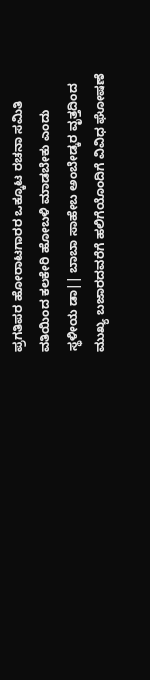ಪ್ರಗತಿಪರ ಹೋರಾಟಗಾರರ ಒಕ್ಕೂಟ ರಚನಾ ಸಮಿತಿ ವತಿಯಿಂದ ಕಲಕೇರಿ ಹೋಬಳಿ ಮಾಡಬೇಕು ಎಂದು ಸ್ಥಳೀಯ ಡಾ|| ಬಾಬಾ ಸಾಹೇಬ ಅಂಬೇಡ್ಕರ ವೃತ್ತದಿಂದ ಮುಖ್ಯ ಬಜಾರದವರೆಗೆ ಹಲಿಗೆಯೊಂದಿಗೆ ವಿವಿಧ ಘೋಷಣೆ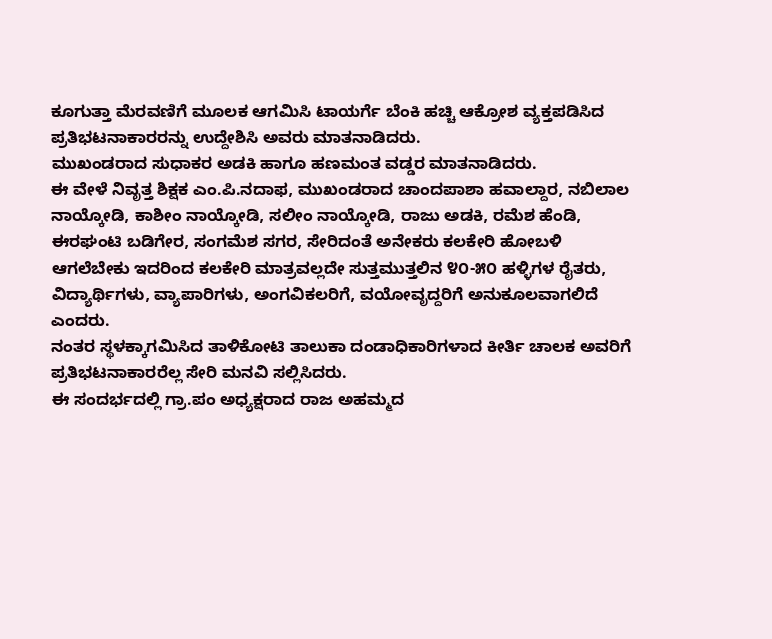ಕೂಗುತ್ತಾ ಮೆರವಣಿಗೆ ಮೂಲಕ ಆಗಮಿಸಿ ಟಾಯರ್ಗೆ ಬೆಂಕಿ ಹಚ್ಚಿ ಆಕ್ರೋಶ ವ್ಯಕ್ತಪಡಿಸಿದ ಪ್ರತಿಭಟನಾಕಾರರನ್ನು ಉದ್ದೇಶಿಸಿ ಅವರು ಮಾತನಾಡಿದರು.
ಮುಖಂಡರಾದ ಸುಧಾಕರ ಅಡಕಿ ಹಾಗೂ ಹಣಮಂತ ವಡ್ಡರ ಮಾತನಾಡಿದರು.
ಈ ವೇಳೆ ನಿವೃತ್ತ ಶಿಕ್ಷಕ ಎಂ.ಪಿ.ನದಾಫ, ಮುಖಂಡರಾದ ಚಾಂದಪಾಶಾ ಹವಾಲ್ದಾರ, ನಬಿಲಾಲ ನಾಯ್ಕೋಡಿ, ಕಾಶೀಂ ನಾಯ್ಕೋಡಿ, ಸಲೀಂ ನಾಯ್ಕೋಡಿ, ರಾಜು ಅಡಕಿ, ರಮೆಶ ಹೆಂಡಿ, ಈರಘಂಟಿ ಬಡಿಗೇರ, ಸಂಗಮೆಶ ಸಗರ, ಸೇರಿದಂತೆ ಅನೇಕರು ಕಲಕೇರಿ ಹೋಬಳಿ ಆಗಲೆಬೇಕು ಇದರಿಂದ ಕಲಕೇರಿ ಮಾತ್ರವಲ್ಲದೇ ಸುತ್ತಮುತ್ತಲಿನ ೪೦-೫೦ ಹಳ್ಳಿಗಳ ರೈತರು, ವಿದ್ಯಾರ್ಥಿಗಳು, ವ್ಯಾಪಾರಿಗಳು, ಅಂಗವಿಕಲರಿಗೆ, ವಯೋವೃದ್ದರಿಗೆ ಅನುಕೂಲವಾಗಲಿದೆ ಎಂದರು.
ನಂತರ ಸ್ಥಳಕ್ಕಾಗಮಿಸಿದ ತಾಳಿಕೋಟಿ ತಾಲುಕಾ ದಂಡಾಧಿಕಾರಿಗಳಾದ ಕೀರ್ತಿ ಚಾಲಕ ಅವರಿಗೆ ಪ್ರತಿಭಟನಾಕಾರರೆಲ್ಲ ಸೇರಿ ಮನವಿ ಸಲ್ಲಿಸಿದರು.
ಈ ಸಂದರ್ಭದಲ್ಲಿ ಗ್ರಾ.ಪಂ ಅಧ್ಯಕ್ಷರಾದ ರಾಜ ಅಹಮ್ಮದ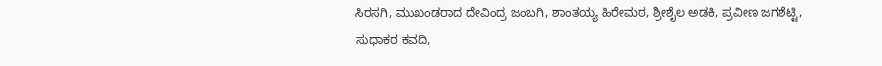ಸಿರಸಗಿ, ಮುಖಂಡರಾದ ದೇವಿಂದ್ರ ಜಂಬಗಿ, ಶಾಂತಯ್ಯ ಹಿರೇಮಠ, ಶ್ರೀಶೈಲ ಅಡಕಿ, ಪ್ರವೀಣ ಜಗಶೆಟ್ಟಿ, ಸುಧಾಕರ ಕವದಿ,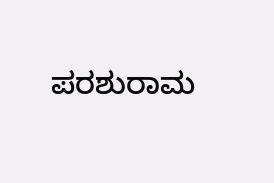ಪರಶುರಾಮ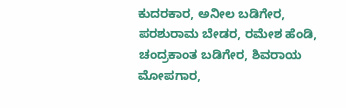ಕುದರಕಾರ, ಅನೀಲ ಬಡಿಗೇರ, ಪರಶುರಾಮ ಬೇಡರ, ರಮೇಶ ಹೆಂಡಿ, ಚಂದ್ರಕಾಂತ ಬಡಿಗೇರ, ಶಿವರಾಯ ಮೋಪಗಾರ,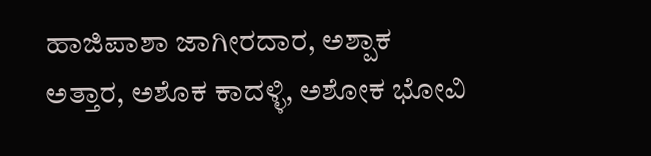ಹಾಜಿಪಾಶಾ ಜಾಗೀರದಾರ, ಅಶ್ಪಾಕ ಅತ್ತಾರ, ಅಶೊಕ ಕಾದಳ್ಳಿ, ಅಶೋಕ ಭೋವಿ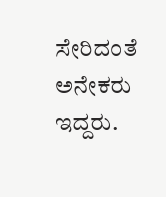ಸೇರಿದಂತೆ ಅನೇಕರು ಇದ್ದರು.